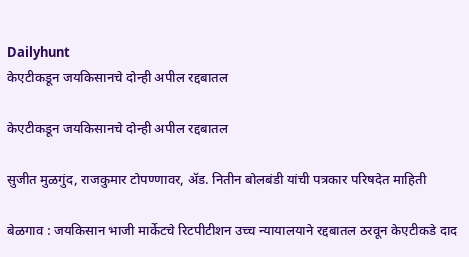Dailyhunt
केएटीकडून जयकिसानचे दोन्ही अपील रद्दबातल

केएटीकडून जयकिसानचे दोन्ही अपील रद्दबातल

सुजीत मुळगुंद, राजकुमार टोपण्णावर, ॲड. नितीन बोलबंडी यांची पत्रकार परिषदेत माहिती

बेळगाव : जयकिसान भाजी मार्केटचे रिटपीटीशन उच्च न्यायालयाने रद्दबातल ठरवून केएटीकडे दाद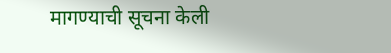मागण्याची सूचना केली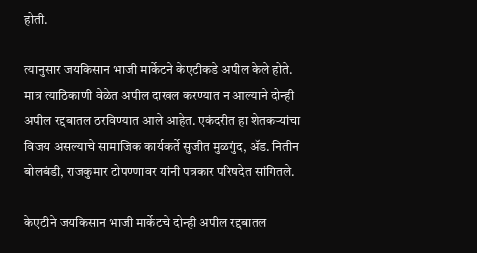होती.

त्यानुसार जयकिसान भाजी मार्केटने केएटीकडे अपील केले होते. मात्र त्याठिकाणी वेळेत अपील दाखल करण्यात न आल्याने दोन्ही अपील रद्दबातल ठरविण्यात आले आहेत. एकंदरीत हा शेतकऱ्यांचा विजय असल्याचे सामाजिक कार्यकर्ते सुजीत मुळगुंद, ॲड. नितीन बोलबंडी, राजकुमार टोपण्णावर यांनी पत्रकार परिषदेत सांगितले.

केएटीने जयकिसान भाजी मार्केटचे दोन्ही अपील रद्दबातल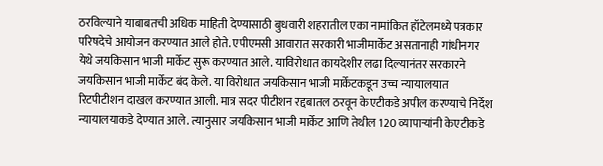ठरविल्याने याबाबतची अधिक माहिती देण्यासाठी बुधवारी शहरातील एका नामांकित हॉटेलमध्ये पत्रकार परिषदेचे आयोजन करण्यात आले होते. एपीएमसी आवारात सरकारी भाजीमार्केट असतानाही गांधीनगर येथे जयकिसान भाजी मार्केट सुरू करण्यात आले. याविरोधात कायदेशीर लढा दिल्यानंतर सरकारने जयकिसान भाजी मार्केट बंद केले. या विरोधात जयकिसान भाजी मार्केटकडून उच्च न्यायालयात रिटपीटीशन दाखल करण्यात आली. मात्र सदर पीटीशन रद्दबातल ठरवून केएटीकडे अपील करण्याचे निर्देश न्यायालयाकडे देण्यात आले. त्यानुसार जयकिसान भाजी मार्केट आणि तेथील 120 व्यापाऱ्यांनी केएटीकडे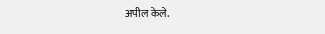अपील केले.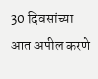30 दिवसांच्या आत अपील करणे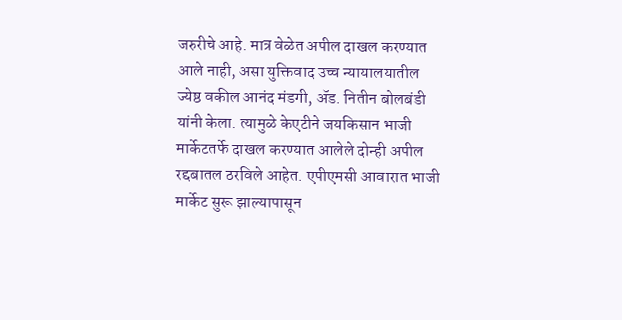जरुरीचे आहे. मात्र वेळेत अपील दाखल करण्यात आले नाही, असा युक्तिवाद उच्च न्यायालयातील ज्येष्ठ वकील आनंद मंडगी, ॲड. नितीन बोलबंडी यांनी केला. त्यामुळे केएटीने जयकिसान भाजी मार्केटतर्फे दाखल करण्यात आलेले दोन्ही अपील रद्दबातल ठरविले आहेत. एपीएमसी आवारात भाजी मार्केट सुरू झाल्यापासून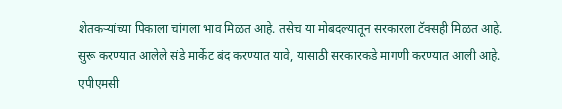शेतकऱ्यांच्या पिकाला चांगला भाव मिळत आहे. तसेच या मोबदल्यातून सरकारला टॅक्सही मिळत आहे. सुरू करण्यात आलेले संडे मार्केट बंद करण्यात यावे, यासाठी सरकारकडे मागणी करण्यात आली आहे. एपीएमसी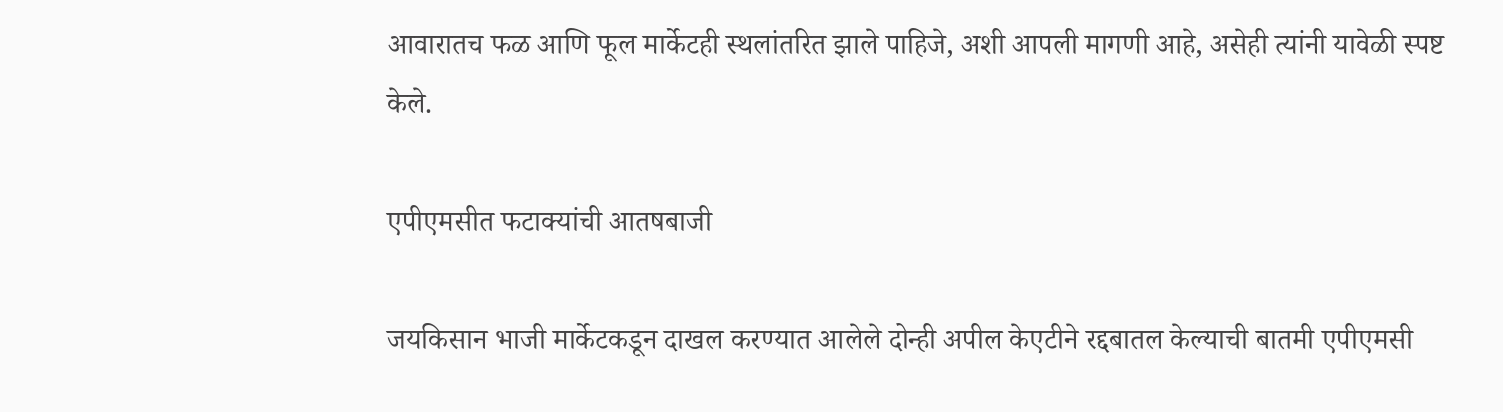आवारातच फळ आणि फूल मार्केटही स्थलांतरित झाले पाहिजे, अशी आपली मागणी आहे, असेही त्यांनी यावेळी स्पष्ट केले.

एपीएमसीत फटाक्यांची आतषबाजी

जयकिसान भाजी मार्केटकडून दाखल करण्यात आलेले दोन्ही अपील केएटीने रद्दबातल केल्याची बातमी एपीएमसी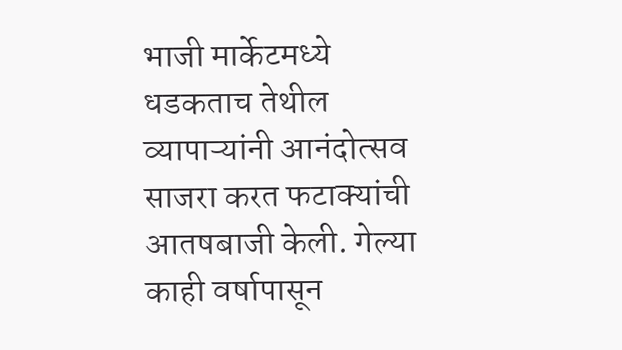भाजी मार्केटमध्ये धडकताच तेथील व्यापाऱ्यांनी आनंदोत्सव साजरा करत फटाक्यांची आतषबाजी केली. गेल्या काही वर्षापासून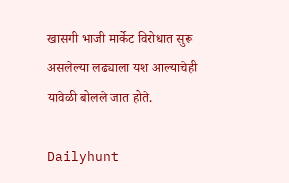खासगी भाजी मार्केट विरोधात सुरू असलेल्या लढ्याला यश आल्याचेही यावेळी बोलले जात होते.

Dailyhunt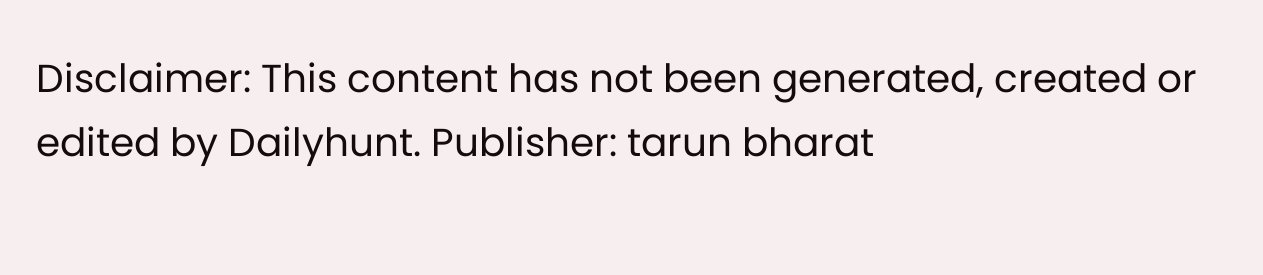Disclaimer: This content has not been generated, created or edited by Dailyhunt. Publisher: tarun bharat